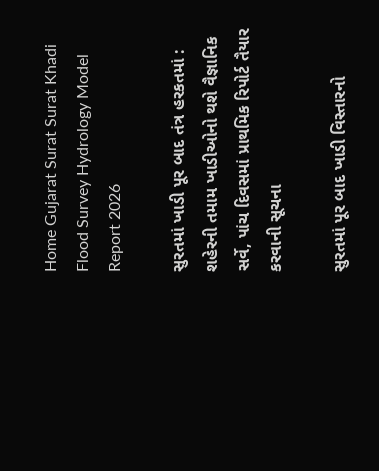Home Gujarat Surat Surat Khadi Flood Survey Hydrology Model Report 2026

સુરતમાં ખાડી પૂર બાદ તંત્ર હરકતમાં : શહેરની તમામ ખાડીઓનો થશે વૈજ્ઞાનિક સર્વે, પાંચ દિવસમાં પ્રાથમિક રિપોર્ટ તૈયાર કરવાની સૂચના

સુરતમાં પૂર બાદ ખાડી વિસ્તારનો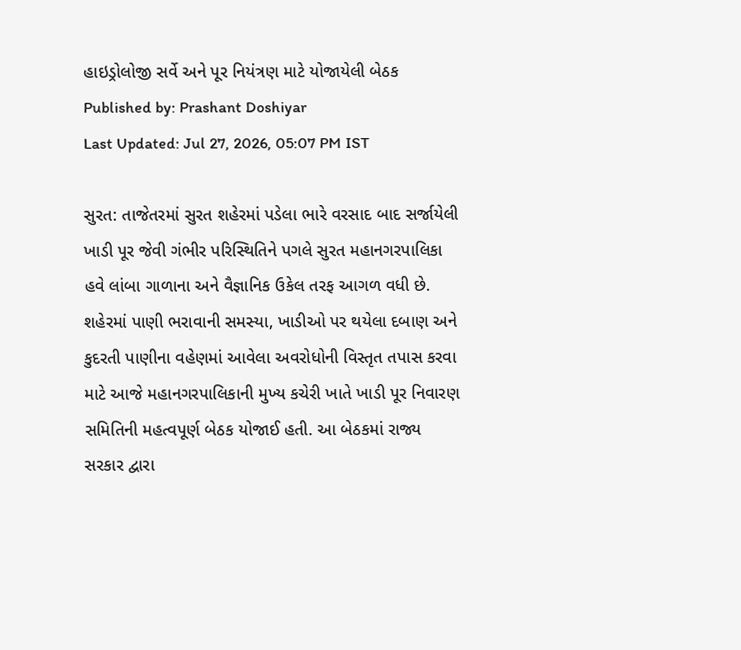હાઇડ્રોલોજી સર્વે અને પૂર નિયંત્રણ માટે યોજાયેલી બેઠક
Published by: Prashant Doshiyar
Last Updated: Jul 27, 2026, 05:07 PM IST

સુરત: તાજેતરમાં સુરત શહેરમાં પડેલા ભારે વરસાદ બાદ સર્જાયેલી ખાડી પૂર જેવી ગંભીર પરિસ્થિતિને પગલે સુરત મહાનગરપાલિકા હવે લાંબા ગાળાના અને વૈજ્ઞાનિક ઉકેલ તરફ આગળ વધી છે. શહેરમાં પાણી ભરાવાની સમસ્યા, ખાડીઓ પર થયેલા દબાણ અને કુદરતી પાણીના વહેણમાં આવેલા અવરોધોની વિસ્તૃત તપાસ કરવા માટે આજે મહાનગરપાલિકાની મુખ્ય કચેરી ખાતે ખાડી પૂર નિવારણ સમિતિની મહત્વપૂર્ણ બેઠક યોજાઈ હતી. આ બેઠકમાં રાજ્ય સરકાર દ્વારા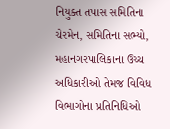નિયુક્ત તપાસ સમિતિના ચેરમેન, સમિતિના સભ્યો, મહાનગરપાલિકાના ઉચ્ચ અધિકારીઓ તેમજ વિવિધ વિભાગોના પ્રતિનિધિઓ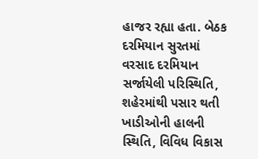હાજર રહ્યા હતા. બેઠક દરમિયાન સુરતમાં વરસાદ દરમિયાન સર્જાયેલી પરિસ્થિતિ, શહેરમાંથી પસાર થતી ખાડીઓની હાલની સ્થિતિ, વિવિધ વિકાસ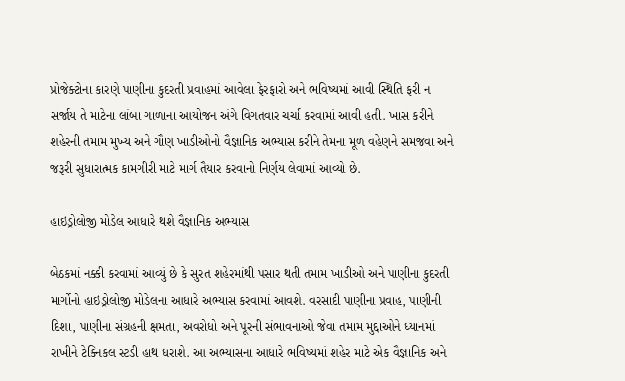પ્રોજેક્ટોના કારણે પાણીના કુદરતી પ્રવાહમાં આવેલા ફેરફારો અને ભવિષ્યમાં આવી સ્થિતિ ફરી ન સર્જાય તે માટેના લાંબા ગાળાના આયોજન અંગે વિગતવાર ચર્ચા કરવામાં આવી હતી. ખાસ કરીને શહેરની તમામ મુખ્ય અને ગૌણ ખાડીઓનો વૈજ્ઞાનિક અભ્યાસ કરીને તેમના મૂળ વહેણને સમજવા અને જરૂરી સુધારાત્મક કામગીરી માટે માર્ગ તૈયાર કરવાનો નિર્ણય લેવામાં આવ્યો છે.

હાઇડ્રોલોજી મોડેલ આધારે થશે વૈજ્ઞાનિક અભ્યાસ

બેઠકમાં નક્કી કરવામાં આવ્યું છે કે સુરત શહેરમાંથી પસાર થતી તમામ ખાડીઓ અને પાણીના કુદરતી માર્ગોનો હાઇડ્રોલોજી મોડેલના આધારે અભ્યાસ કરવામાં આવશે. વરસાદી પાણીના પ્રવાહ, પાણીની દિશા, પાણીના સંગ્રહની ક્ષમતા, અવરોધો અને પૂરની સંભાવનાઓ જેવા તમામ મુદ્દાઓને ધ્યાનમાં રાખીને ટેક્નિકલ સ્ટડી હાથ ધરાશે. આ અભ્યાસના આધારે ભવિષ્યમાં શહેર માટે એક વૈજ્ઞાનિક અને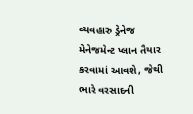વ્યવહારુ ડ્રેનેજ મેનેજમેન્ટ પ્લાન તૈયાર કરવામાં આવશે, જેથી ભારે વરસાદની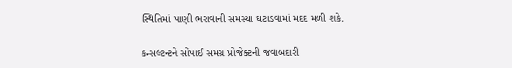સ્થિતિમાં પાણી ભરાવાની સમસ્યા ઘટાડવામાં મદદ મળી શકે.

કન્સલ્ટન્ટને સોંપાઈ સમગ્ર પ્રોજેક્ટની જવાબદારી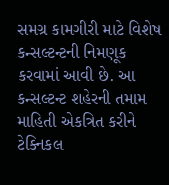સમગ્ર કામગીરી માટે વિશેષ કન્સલ્ટન્ટની નિમણૂક કરવામાં આવી છે. આ કન્સલ્ટન્ટ શહેરની તમામ માહિતી એકત્રિત કરીને ટેક્નિકલ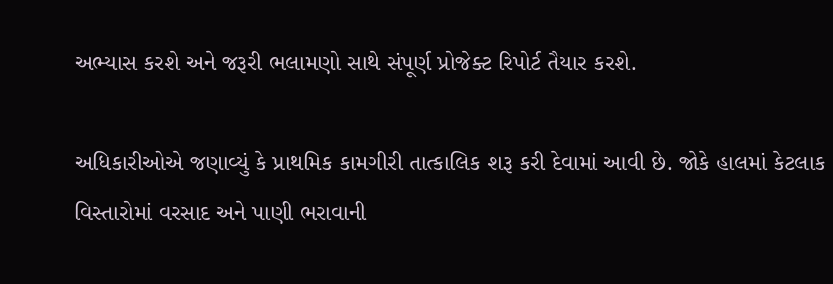અભ્યાસ કરશે અને જરૂરી ભલામણો સાથે સંપૂર્ણ પ્રોજેક્ટ રિપોર્ટ તૈયાર કરશે.

અધિકારીઓએ જણાવ્યું કે પ્રાથમિક કામગીરી તાત્કાલિક શરૂ કરી દેવામાં આવી છે. જોકે હાલમાં કેટલાક વિસ્તારોમાં વરસાદ અને પાણી ભરાવાની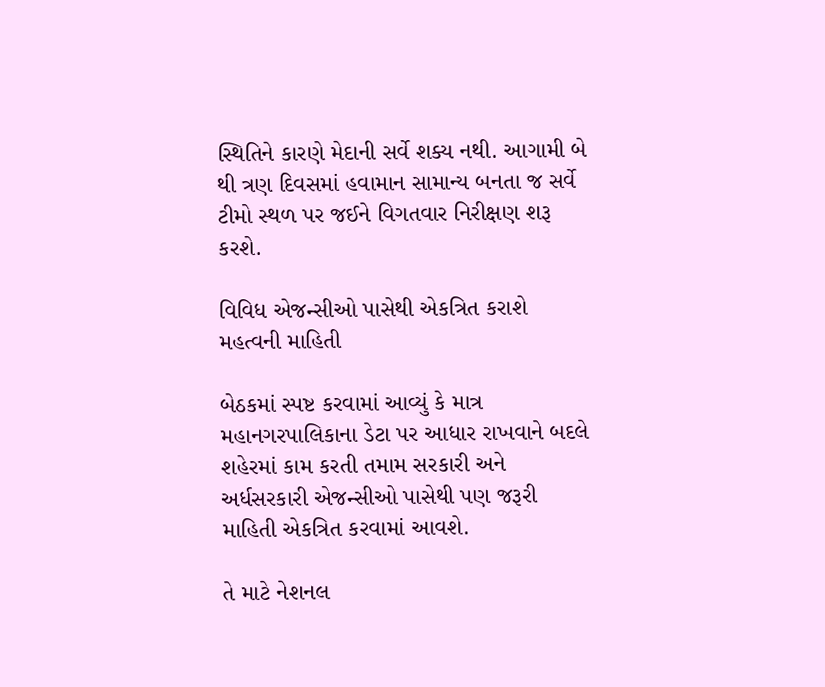સ્થિતિને કારણે મેદાની સર્વે શક્ય નથી. આગામી બે થી ત્રણ દિવસમાં હવામાન સામાન્ય બનતા જ સર્વે ટીમો સ્થળ પર જઈને વિગતવાર નિરીક્ષણ શરૂ કરશે.

વિવિધ એજન્સીઓ પાસેથી એકત્રિત કરાશે મહત્વની માહિતી

બેઠકમાં સ્પષ્ટ કરવામાં આવ્યું કે માત્ર મહાનગરપાલિકાના ડેટા પર આધાર રાખવાને બદલે શહેરમાં કામ કરતી તમામ સરકારી અને અર્ધસરકારી એજન્સીઓ પાસેથી પણ જરૂરી માહિતી એકત્રિત કરવામાં આવશે.

તે માટે નેશનલ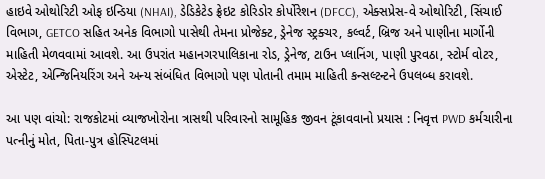હાઇવે ઓથોરિટી ઓફ ઇન્ડિયા (NHAI), ડેડિકેટેડ ફ્રેઇટ કોરિડોર કોર્પોરેશન (DFCC), એક્સપ્રેસ-વે ઓથોરિટી, સિંચાઈ વિભાગ, GETCO સહિત અનેક વિભાગો પાસેથી તેમના પ્રોજેક્ટ, ડ્રેનેજ સ્ટ્રક્ચર, કલ્વર્ટ, બ્રિજ અને પાણીના માર્ગોની માહિતી મેળવવામાં આવશે. આ ઉપરાંત મહાનગરપાલિકાના રોડ, ડ્રેનેજ, ટાઉન પ્લાનિંગ, પાણી પુરવઠા, સ્ટોર્મ વોટર, એસ્ટેટ, એન્જિનિયરિંગ અને અન્ય સંબંધિત વિભાગો પણ પોતાની તમામ માહિતી કન્સલ્ટન્ટને ઉપલબ્ધ કરાવશે.

આ પણ વાંચો: રાજકોટમાં વ્યાજખોરોના ત્રાસથી પરિવારનો સામૂહિક જીવન ટૂંકાવવાનો પ્રયાસ : નિવૃત્ત PWD કર્મચારીના પત્નીનું મોત, પિતા-પુત્ર હોસ્પિટલમાં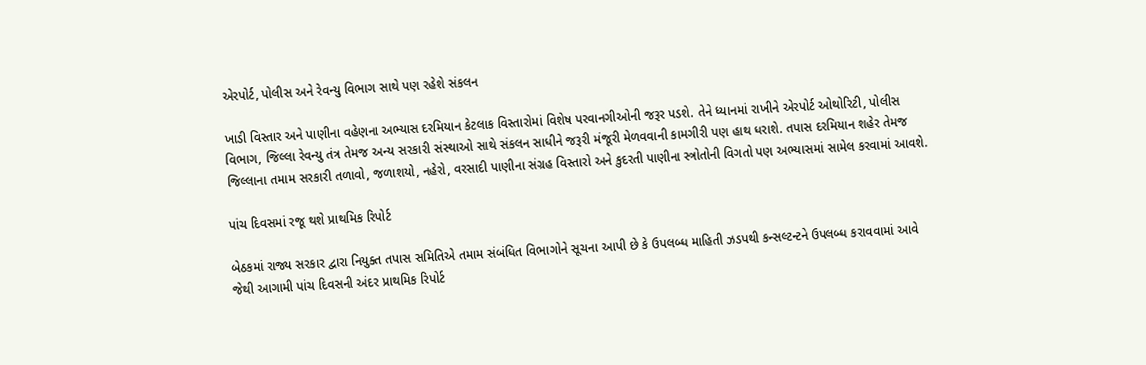એરપોર્ટ, પોલીસ અને રેવન્યુ વિભાગ સાથે પણ રહેશે સંકલન

ખાડી વિસ્તાર અને પાણીના વહેણના અભ્યાસ દરમિયાન કેટલાક વિસ્તારોમાં વિશેષ પરવાનગીઓની જરૂર પડશે. તેને ધ્યાનમાં રાખીને એરપોર્ટ ઓથોરિટી, પોલીસ વિભાગ, જિલ્લા રેવન્યુ તંત્ર તેમજ અન્ય સરકારી સંસ્થાઓ સાથે સંકલન સાધીને જરૂરી મંજૂરી મેળવવાની કામગીરી પણ હાથ ધરાશે. તપાસ દરમિયાન શહેર તેમજ જિલ્લાના તમામ સરકારી તળાવો, જળાશયો, નહેરો, વરસાદી પાણીના સંગ્રહ વિસ્તારો અને કુદરતી પાણીના સ્ત્રોતોની વિગતો પણ અભ્યાસમાં સામેલ કરવામાં આવશે.

પાંચ દિવસમાં રજૂ થશે પ્રાથમિક રિપોર્ટ

બેઠકમાં રાજ્ય સરકાર દ્વારા નિયુક્ત તપાસ સમિતિએ તમામ સંબંધિત વિભાગોને સૂચના આપી છે કે ઉપલબ્ધ માહિતી ઝડપથી કન્સલ્ટન્ટને ઉપલબ્ધ કરાવવામાં આવે જેથી આગામી પાંચ દિવસની અંદર પ્રાથમિક રિપોર્ટ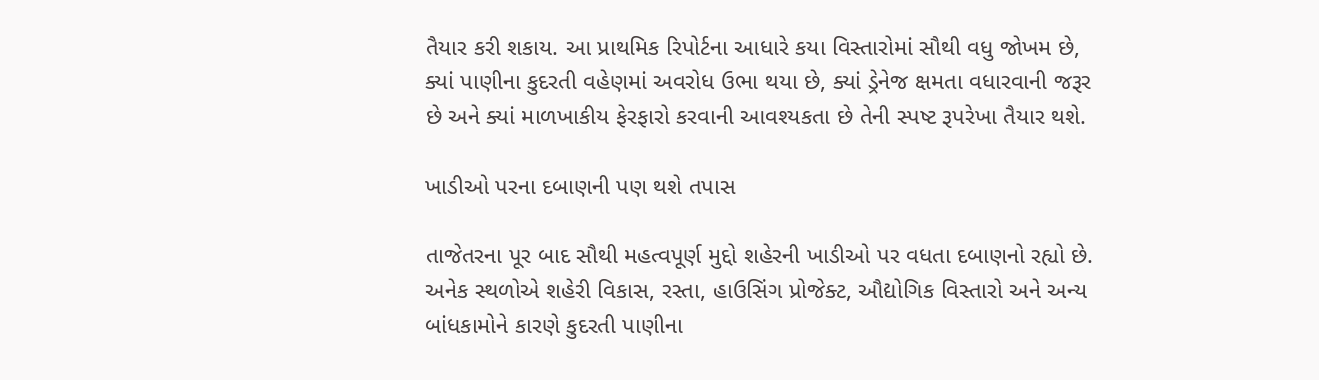તૈયાર કરી શકાય. આ પ્રાથમિક રિપોર્ટના આધારે કયા વિસ્તારોમાં સૌથી વધુ જોખમ છે, ક્યાં પાણીના કુદરતી વહેણમાં અવરોધ ઉભા થયા છે, ક્યાં ડ્રેનેજ ક્ષમતા વધારવાની જરૂર છે અને ક્યાં માળખાકીય ફેરફારો કરવાની આવશ્યકતા છે તેની સ્પષ્ટ રૂપરેખા તૈયાર થશે.

ખાડીઓ પરના દબાણની પણ થશે તપાસ

તાજેતરના પૂર બાદ સૌથી મહત્વપૂર્ણ મુદ્દો શહેરની ખાડીઓ પર વધતા દબાણનો રહ્યો છે. અનેક સ્થળોએ શહેરી વિકાસ, રસ્તા, હાઉસિંગ પ્રોજેક્ટ, ઔદ્યોગિક વિસ્તારો અને અન્ય બાંધકામોને કારણે કુદરતી પાણીના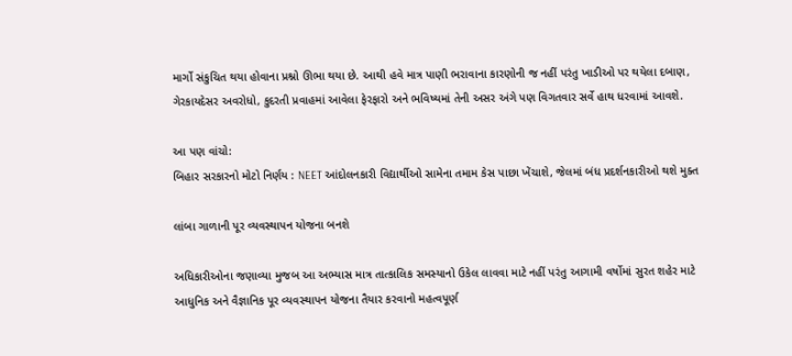માર્ગો સંકુચિત થયા હોવાના પ્રશ્નો ઊભા થયા છે. આથી હવે માત્ર પાણી ભરાવાના કારણોની જ નહીં પરંતુ ખાડીઓ પર થયેલા દબાણ, ગેરકાયદેસર અવરોધો, કુદરતી પ્રવાહમાં આવેલા ફેરફારો અને ભવિષ્યમાં તેની અસર અંગે પણ વિગતવાર સર્વે હાથ ધરવામાં આવશે.

આ પણ વાંચો:
બિહાર સરકારનો મોટો નિર્ણય : NEET આંદોલનકારી વિદ્યાર્થીઓ સામેના તમામ કેસ પાછા ખેંચાશે, જેલમાં બંધ પ્રદર્શનકારીઓ થશે મુક્ત

લાંબા ગાળાની પૂર વ્યવસ્થાપન યોજના બનશે

અધિકારીઓના જણાવ્યા મુજબ આ અભ્યાસ માત્ર તાત્કાલિક સમસ્યાનો ઉકેલ લાવવા માટે નહીં પરંતુ આગામી વર્ષોમાં સુરત શહેર માટે આધુનિક અને વૈજ્ઞાનિક પૂર વ્યવસ્થાપન યોજના તૈયાર કરવાનો મહત્વપૂર્ણ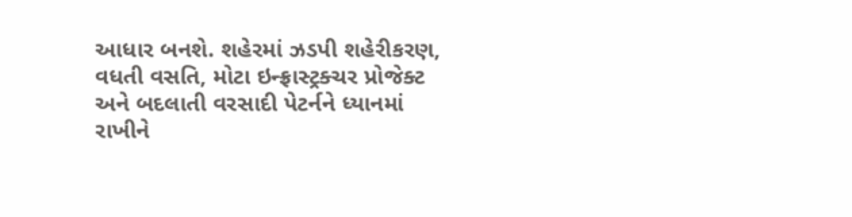આધાર બનશે. શહેરમાં ઝડપી શહેરીકરણ, વધતી વસતિ, મોટા ઇન્ફ્રાસ્ટ્રક્ચર પ્રોજેક્ટ અને બદલાતી વરસાદી પેટર્નને ધ્યાનમાં રાખીને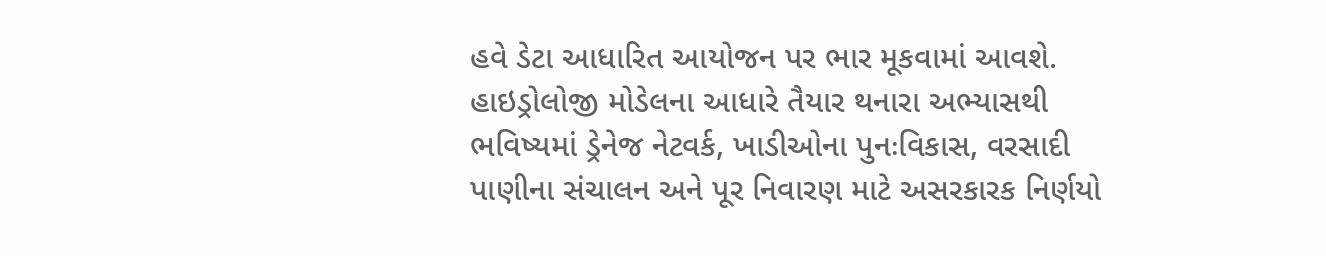હવે ડેટા આધારિત આયોજન પર ભાર મૂકવામાં આવશે. હાઇડ્રોલોજી મોડેલના આધારે તૈયાર થનારા અભ્યાસથી ભવિષ્યમાં ડ્રેનેજ નેટવર્ક, ખાડીઓના પુનઃવિકાસ, વરસાદી પાણીના સંચાલન અને પૂર નિવારણ માટે અસરકારક નિર્ણયો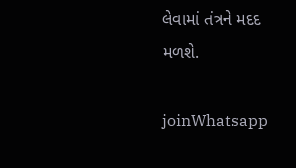લેવામાં તંત્રને મદદ મળશે.

joinWhatsapp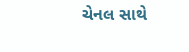ચેનલ સાથે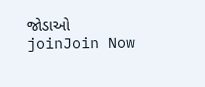જોડાઓ
joinJoin Now